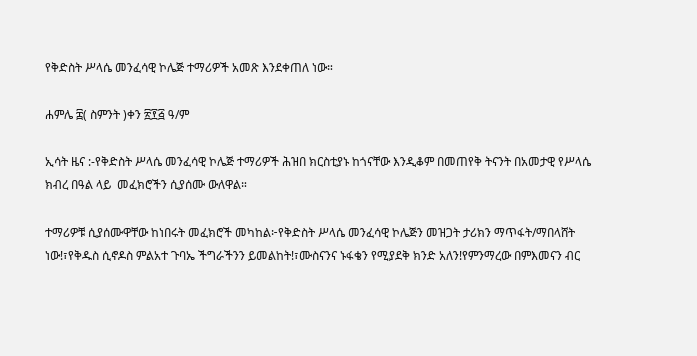የቅድስት ሥላሴ መንፈሳዊ ኮሌጅ ተማሪዎች አመጽ እንደቀጠለ ነው።

ሐምሌ ፰( ስምንት )ቀን ፳፻፭ ዓ/ም

ኢሳት ዜና :-የቅድስት ሥላሴ መንፈሳዊ ኮሌጅ ተማሪዎች ሕዝበ ክርስቲያኑ ከጎናቸው እንዲቆም በመጠየቅ ትናንት በአመታዊ የሥላሴ ክብረ በዓል ላይ  መፈክሮችን ሲያሰሙ ውለዋል።

ተማሪዎቹ ሲያሰሙዋቸው ከነበሩት መፈክሮች መካከል፦የቅድስት ሥላሴ መንፈሳዊ ኮሌጅን መዝጋት ታሪክን ማጥፋት/ማበላሸት ነው!፣የቅዱስ ሲኖዶስ ምልአተ ጉባኤ ችግራችንን ይመልከት!፣ሙስናንና ኑፋቄን የሚያደቅ ክንድ አለን!የምንማረው በምእመናን ብር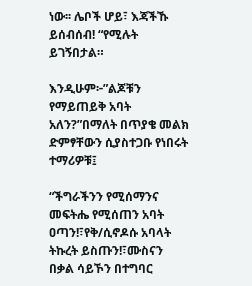ነው፡፡ ሌቦች ሆይ፣ እጃችኹ ይሰብሰብ! “የሚሉት ይገኝበታል።

እንዲሁም፦”ልጆቹን የማይጠይቅ አባት አለን?”በማለት በጥያቄ መልክ ድምፃቸውን ሲያስተጋቡ የነበሩት ተማሪዎቹ፤

“ችግራችንን የሚሰማንና መፍትሔ የሚሰጠን አባት ዐጣን!፣የቅ/ሲኖዶሱ አባላት ትኩረት ይስጡን!፣ሙስናን በቃል ሳይኾን በተግባር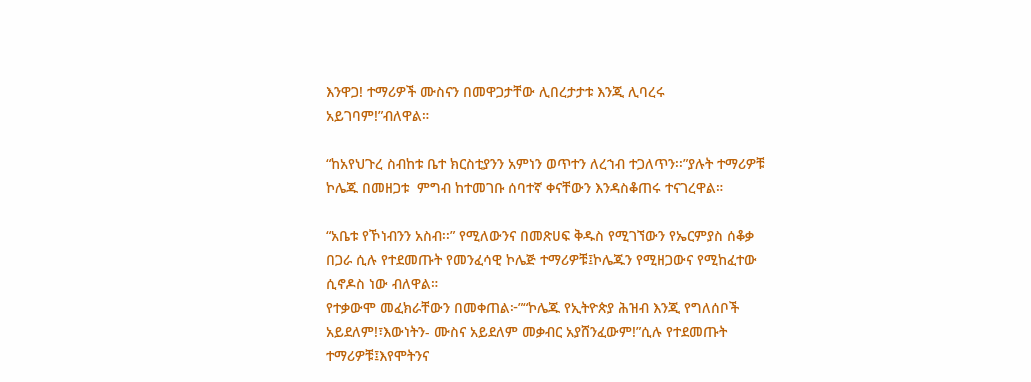እንዋጋ! ተማሪዎች ሙስናን በመዋጋታቸው ሊበረታታቱ እንጂ ሊባረሩ አይገባም!”ብለዋል።

“ከአየህጉረ ስብከቱ ቤተ ክርስቲያንን አምነን ወጥተን ለረኀብ ተጋለጥን፡፡”ያሉት ተማሪዎቹ ኮሌጁ በመዘጋቱ  ምግብ ከተመገቡ ሰባተኛ ቀናቸውን እንዳስቆጠሩ ተናገረዋል።

“አቤቱ የኾነብንን አስብ፡፡” የሚለውንና በመጽሀፍ ቅዱስ የሚገኘውን የኤርምያስ ሰቆቃ በጋራ ሲሉ የተደመጡት የመንፈሳዊ ኮሌጅ ተማሪዎቹ፤ኮሌጁን የሚዘጋውና የሚከፈተው ሲኖዶስ ነው ብለዋል።
የተቃውሞ መፈክራቸውን በመቀጠል፦”“ኮሌጁ የኢትዮጵያ ሕዝብ እንጂ የግለሰቦች አይደለም!፣እውነትን- ሙስና አይደለም መቃብር አያሸንፈውም!”ሲሉ የተደመጡት ተማሪዎቹ፤እየሞትንና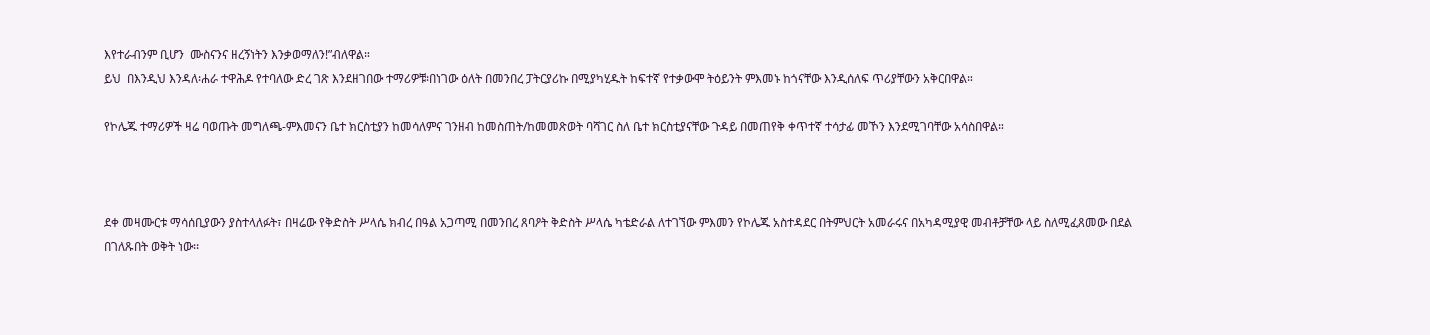እየተራብንም ቢሆን  ሙስናንና ዘረኝነትን እንቃወማለን!”ብለዋል።
ይህ  በእንዲህ እንዳለ፡ሐራ ተዋሕዶ የተባለው ድረ ገጽ እንደዘገበው ተማሪዎቹ፡በነገው ዕለት በመንበረ ፓትርያሪኩ በሚያካሂዱት ከፍተኛ የተቃውሞ ትዕይንት ምእመኑ ከጎናቸው እንዲሰለፍ ጥሪያቸውን አቅርበዋል።

የኮሌጁ ተማሪዎች ዛሬ ባወጡት መግለጫ-ምእመናን ቤተ ክርስቲያን ከመሳለምና ገንዘብ ከመስጠት/ከመመጽወት ባሻገር ስለ ቤተ ክርስቲያናቸው ጉዳይ በመጠየቅ ቀጥተኛ ተሳታፊ መኾን እንደሚገባቸው አሳስበዋል።



ደቀ መዛሙርቱ ማሳሰቢያውን ያስተላለፉት፣ በዛሬው የቅድስት ሥላሴ ክብረ በዓል አጋጣሚ በመንበረ ጸባዖት ቅድስት ሥላሴ ካቴድራል ለተገኘው ምእመን የኮሌጁ አስተዳደር በትምህርት አመራሩና በአካዳሚያዊ መብቶቻቸው ላይ ስለሚፈጸመው በደል በገለጹበት ወቅት ነው፡፡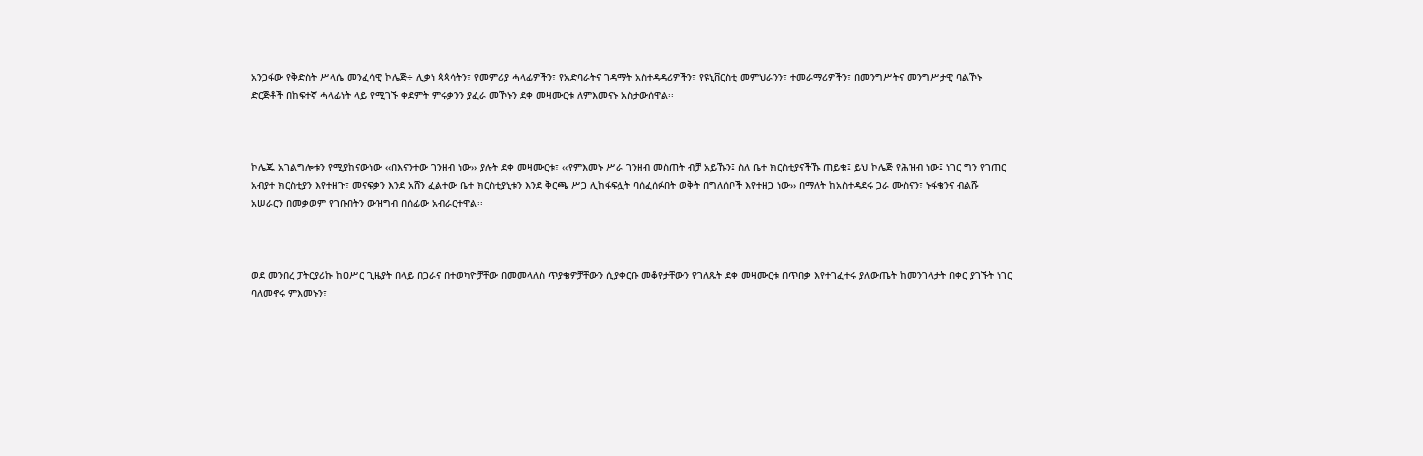አንጋፋው የቅድስት ሥላሴ መንፈሳዊ ኮሌጅ÷ ሊቃነ ጳጳሳትን፣ የመምሪያ ሓላፊዎችን፣ የአድባራትና ገዳማት አስተዳዳሪዎችን፣ የዩኒቨርስቲ መምህራንን፣ ተመራማሪዎችን፣ በመንግሥትና መንግሥታዊ ባልኾኑ ድርጅቶች በከፍተኛ ሓላፊነት ላይ የሚገኙ ቀደምት ምሩቃንን ያፈራ መኾኑን ደቀ መዛሙርቱ ለምእመናኑ አስታውሰዋል፡፡



ኮሌጁ አገልግሎቱን የሚያከናውነው ‹‹በእናንተው ገንዘብ ነው›› ያሉት ደቀ መዛሙርቱ፣ ‹‹የምእመኑ ሥራ ገንዘብ መስጠት ብቻ አይኹን፤ ስለ ቤተ ክርስቲያናችኹ ጠይቁ፤ ይህ ኮሌጅ የሕዝብ ነው፤ ነገር ግን የገጠር አብያተ ክርስቲያን እየተዘጉ፣ መናፍቃን እንደ አሸን ፈልተው ቤተ ክርስቲያኒቱን እንደ ቅርጫ ሥጋ ሊከፋፍሏት ባሰፈሰፉበት ወቅት በግለሰቦች እየተዘጋ ነው›› በማለት ከአስተዳደሩ ጋራ ሙስናን፣ ኑፋቄንና ብልሹ አሠራርን በመቃወም የገቡበትን ውዝግብ በሰፊው አብራርተዋል፡፡



ወደ መንበረ ፓትርያሪኩ ከዐሥር ጊዜያት በላይ በጋራና በተወካዮቻቸው በመመላለስ ጥያቄዎቻቸውን ሲያቀርቡ መቆየታቸውን የገለጹት ደቀ መዛሙርቱ በጥበቃ እየተገፈተሩ ያለውጤት ከመንገላታት በቀር ያገኙት ነገር ባለመኖሩ ምእመኑን፣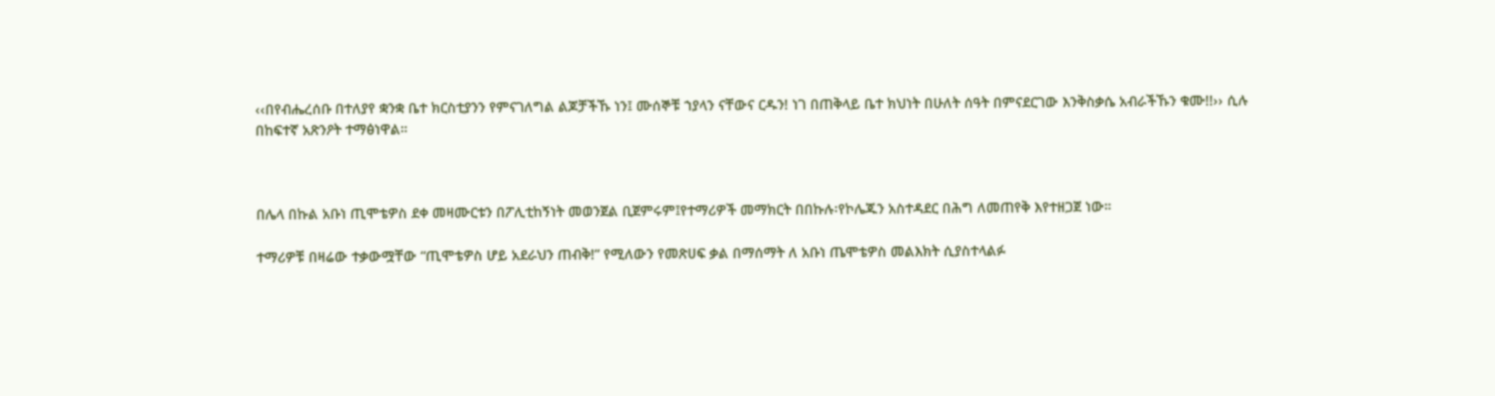‹‹በየብሔረሰቡ በተለያየ ቋንቋ ቤተ ክርስቲያንን የምናገለግል ልጆቻችኹ ነን፤ ሙሰኞቹ ኀያላን ናቸውና ርዱን! ነገ በጠቅላይ ቤተ ክህነት በሁለት ሰዓት በምናደርገው እንቅስቃሴ አብራችኹን ቁሙ!!›› ሲሉ በከፍተኛ አጽንዖት ተማፅነዋል።



በሌላ በኩል አቡነ ጢሞቴዎስ ደቀ መዛሙርቱን በፖሊቲከኝነት መወንጀል ቢጀምሩም፤የተማሪዎች መማክርት በበኩሉ፡የኮሌጁን አስተዳደር በሕግ ለመጠየቅ እየተዘጋጀ ነው።

ተማሪዎቹ በዛሬው ተቃውሟቸው “ጢሞቴዎስ ሆይ አደራህን ጠብቅ!” የሚለውን የመጽሀፍ ቃል በማሰማት ለ አቡነ ጤሞቴዎስ መልእክት ሲያስተላልፉ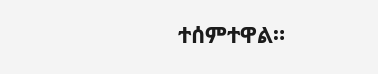ተሰምተዋል።